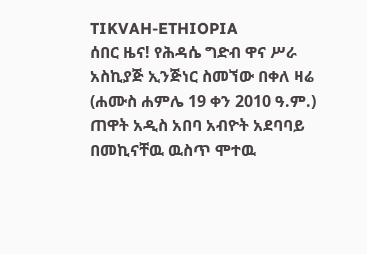TIKVAH-ETHIOPIA
ሰበር ዜና! የሕዳሴ ግድብ ዋና ሥራ አስኪያጅ ኢንጅነር ስመኘው በቀለ ዛሬ (ሐሙስ ሐምሌ 19 ቀን 2010 ዓ.ም.) ጠዋት አዲስ አበባ አብዮት አደባባይ በመኪናቸዉ ዉስጥ ሞተዉ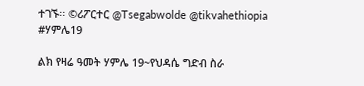ተገኙ፡፡ ©ሪፖርተር @Tsegabwolde @tikvahethiopia
#ሃምሌ19

ልክ የዛሬ ዓመት ሃምሌ 19~የህዳሴ ግድብ ስራ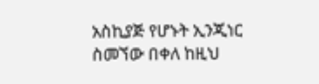አስኪያጅ የሆኑት ኢንጂነር ስመኘው በቀለ ከዚህ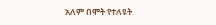አለም በሞት የተለዩት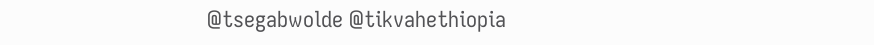@tsegabwolde @tikvahethiopia